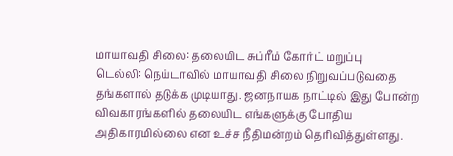மாயாவதி சிலை: தலையிட சுப்ரீம் கோர்ட் மறுப்பு
டெல்லி: நெய்டாவில் மாயாவதி சிலை நிறுவப்படுவதை தங்களால் தடுக்க முடியாது. ஜனநாயக நாட்டில் இது போன்ற விவகாரங்களில் தலையிட எங்களுக்கு போதிய அதிகாரமில்லை என உச்ச நீதிமன்றம் தெரிவித்துள்ளது.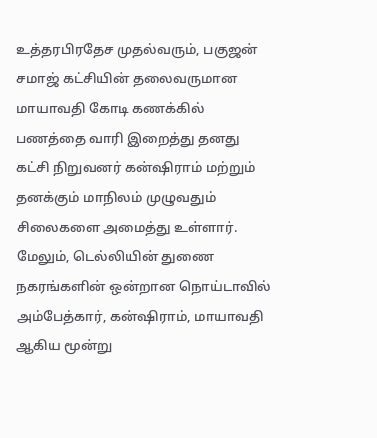உத்தரபிரதேச முதல்வரும், பகுஜன் சமாஜ் கட்சியின் தலைவருமான மாயாவதி கோடி கணக்கில் பணத்தை வாரி இறைத்து தனது கட்சி நிறுவனர் கன்ஷிராம் மற்றும் தனக்கும் மாநிலம் முழுவதும் சிலைகளை அமைத்து உள்ளார்.
மேலும், டெல்லியின் துணை நகரங்களின் ஒன்றான நொய்டாவில் அம்பேத்கார், கன்ஷிராம், மாயாவதி ஆகிய மூன்று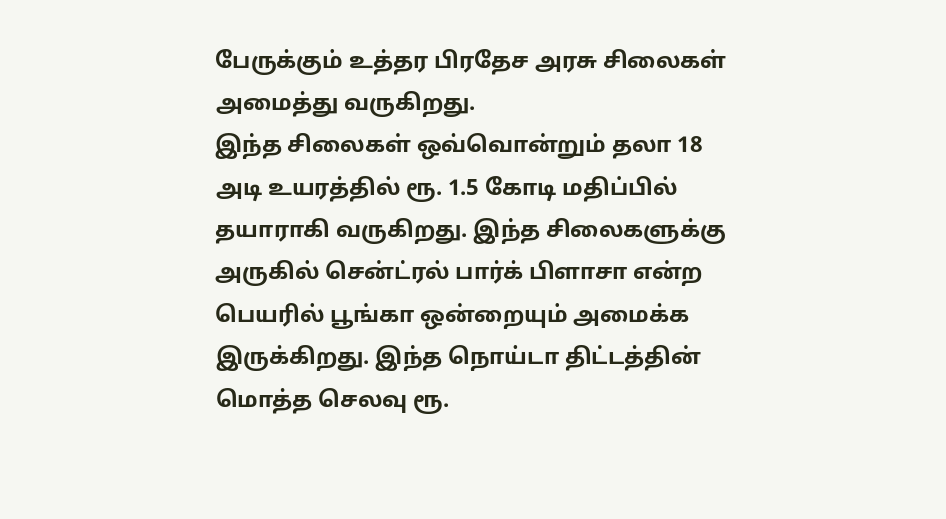பேருக்கும் உத்தர பிரதேச அரசு சிலைகள் அமைத்து வருகிறது.
இந்த சிலைகள் ஒவ்வொன்றும் தலா 18 அடி உயரத்தில் ரூ. 1.5 கோடி மதிப்பில் தயாராகி வருகிறது. இந்த சிலைகளுக்கு அருகில் சென்ட்ரல் பார்க் பிளாசா என்ற பெயரில் பூங்கா ஒன்றையும் அமைக்க இருக்கிறது. இந்த நொய்டா திட்டத்தின் மொத்த செலவு ரூ.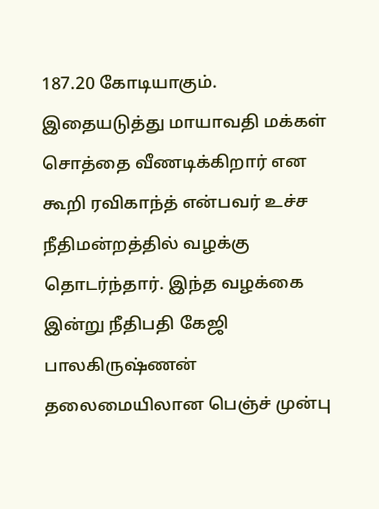187.20 கோடியாகும்.
இதையடுத்து மாயாவதி மக்கள் சொத்தை வீணடிக்கிறார் என கூறி ரவிகாந்த் என்பவர் உச்ச நீதிமன்றத்தில் வழக்கு தொடர்ந்தார். இந்த வழக்கை இன்று நீதிபதி கேஜி பாலகிருஷ்ணன் தலைமையிலான பெஞ்ச் முன்பு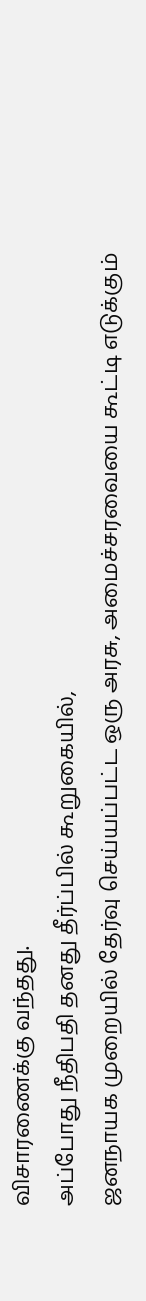விசாரணைக்கு வந்தது.
அப்போது நீதிபதி தனது தீர்ப்பில் கூறுகையில்,
ஜனநாயக முறையில் தேர்வு செய்யப்பட்ட ஒரு அரசு, அமைச்சரவையை கூட்டி எடுக்கும்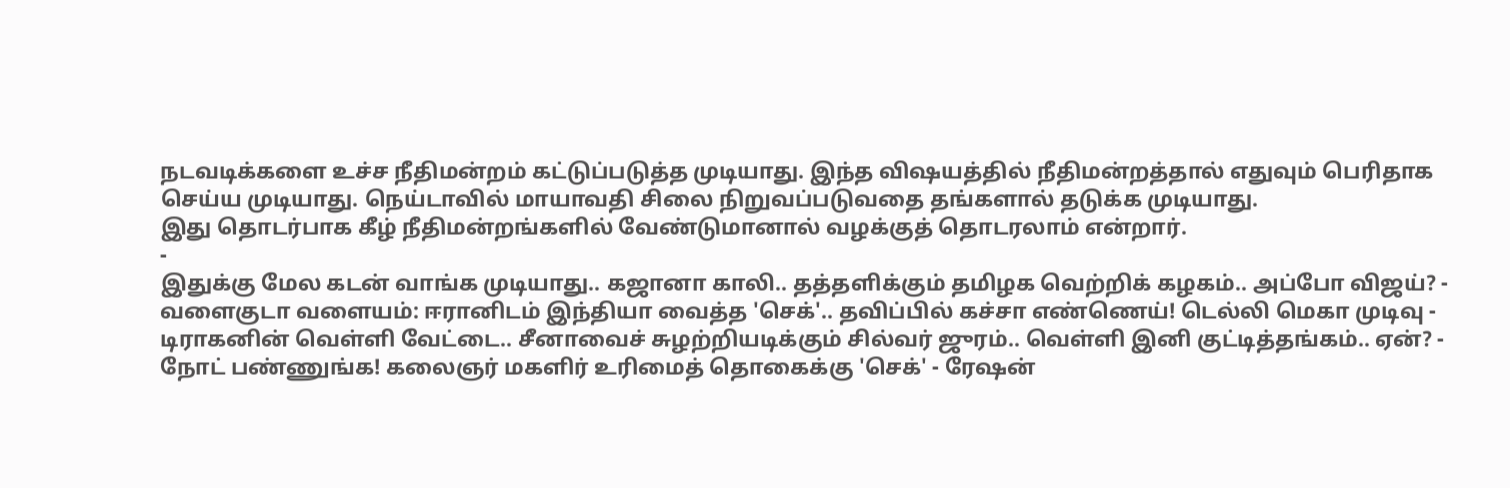நடவடிக்களை உச்ச நீதிமன்றம் கட்டுப்படுத்த முடியாது. இந்த விஷயத்தில் நீதிமன்றத்தால் எதுவும் பெரிதாக செய்ய முடியாது. நெய்டாவில் மாயாவதி சிலை நிறுவப்படுவதை தங்களால் தடுக்க முடியாது.
இது தொடர்பாக கீழ் நீதிமன்றங்களில் வேண்டுமானால் வழக்குத் தொடரலாம் என்றார்.
-
இதுக்கு மேல கடன் வாங்க முடியாது.. கஜானா காலி.. தத்தளிக்கும் தமிழக வெற்றிக் கழகம்.. அப்போ விஜய்? -
வளைகுடா வளையம்: ஈரானிடம் இந்தியா வைத்த 'செக்'.. தவிப்பில் கச்சா எண்ணெய்! டெல்லி மெகா முடிவு -
டிராகனின் வெள்ளி வேட்டை.. சீனாவைச் சுழற்றியடிக்கும் சில்வர் ஜுரம்.. வெள்ளி இனி குட்டித்தங்கம்.. ஏன்? -
நோட் பண்ணுங்க! கலைஞர் மகளிர் உரிமைத் தொகைக்கு 'செக்' - ரேஷன்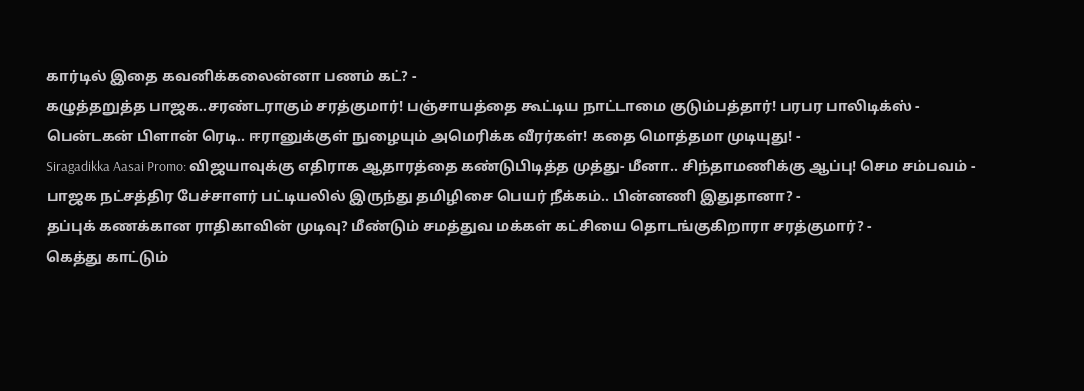கார்டில் இதை கவனிக்கலைன்னா பணம் கட்? -
கழுத்தறுத்த பாஜக..சரண்டராகும் சரத்குமார்! பஞ்சாயத்தை கூட்டிய நாட்டாமை குடும்பத்தார்! பரபர பாலிடிக்ஸ் -
பென்டகன் பிளான் ரெடி.. ஈரானுக்குள் நுழையும் அமெரிக்க வீரர்கள்! கதை மொத்தமா முடியுது! -
Siragadikka Aasai Promo: விஜயாவுக்கு எதிராக ஆதாரத்தை கண்டுபிடித்த முத்து- மீனா.. சிந்தாமணிக்கு ஆப்பு! செம சம்பவம் -
பாஜக நட்சத்திர பேச்சாளர் பட்டியலில் இருந்து தமிழிசை பெயர் நீக்கம்.. பின்னணி இதுதானா? -
தப்புக் கணக்கான ராதிகாவின் முடிவு? மீண்டும் சமத்துவ மக்கள் கட்சியை தொடங்குகிறாரா சரத்குமார்? -
கெத்து காட்டும்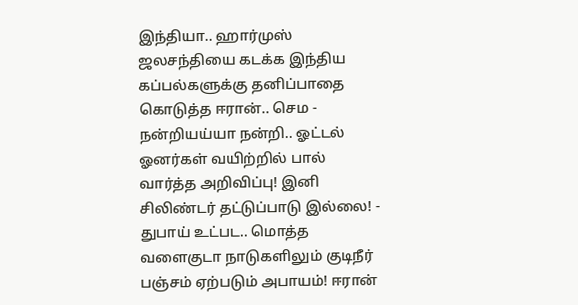இந்தியா.. ஹார்முஸ் ஜலசந்தியை கடக்க இந்திய கப்பல்களுக்கு தனிப்பாதை கொடுத்த ஈரான்.. செம -
நன்றியய்யா நன்றி.. ஓட்டல் ஓனர்கள் வயிற்றில் பால் வார்த்த அறிவிப்பு! இனி சிலிண்டர் தட்டுப்பாடு இல்லை! -
துபாய் உட்பட.. மொத்த வளைகுடா நாடுகளிலும் குடிநீர் பஞ்சம் ஏற்படும் அபாயம்! ஈரான்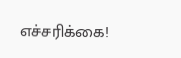எச்சரிக்கை!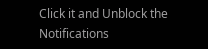Click it and Unblock the Notifications